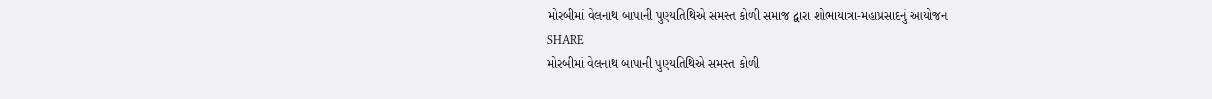મોરબીમાં વેલનાથ બાપાની પુણ્યતિથિએ સમસ્ત કોળી સમાજ દ્વારા શોભાયાત્રા-મહાપ્રસાદનું આયોજન
SHARE
મોરબીમાં વેલનાથ બાપાની પુણ્યતિથિએ સમસ્ત કોળી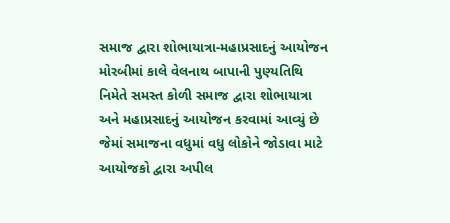સમાજ દ્વારા શોભાયાત્રા-મહાપ્રસાદનું આયોજન
મોરબીમાં કાલે વેલનાથ બાપાની પુણ્યતિથિ નિમેતે સમસ્ત કોળી સમાજ દ્વારા શોભાયાત્રા અને મહાપ્રસાદનું આયોજન કરવામાં આવ્યું છે જેમાં સમાજના વધુમાં વધુ લોકોને જોડાવા માટે આયોજકો દ્વારા અપીલ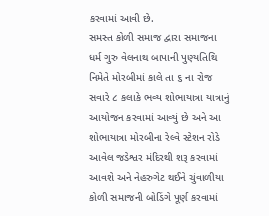કરવામાં આવી છે.
સમસ્ત કોળી સમાજ દ્વારા સમાજના ધર્મ ગુરુ વેલનાથ બાપાની પુણ્યતિથિ નિમેતે મોરબીમાં કાલે તા ૬ ના રોજ સવારે ૮ કલાકે ભવ્ય શોભાયાત્રા યાત્રાનું આયોજન કરવામાં આવ્યું છે અને આ શોભાયાત્રા મોરબીના રેલ્વે સ્ટેશન રોડે આવેલ જડેશ્વર મંદિરથી શરૂ કરવામાં આવશે અને નેહરુગેટ થઈને ચુંવાળીયા કોળી સમાજની બોડિંગે પૂર્ણ કરવામાં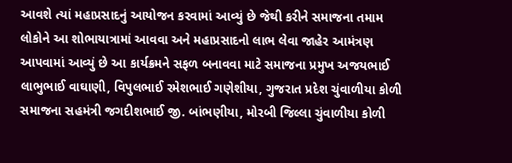આવશે ત્યાં મહાપ્રસાદનું આયોજન કરવામાં આવ્યું છે જેથી કરીને સમાજના તમામ લોકોને આ શોભાયાત્રામાં આવવા અને મહાપ્રસાદનો લાભ લેવા જાહેર આમંત્રણ આપવામાં આવ્યું છે આ કાર્યક્રમને સફળ બનાવવા માટે સમાજના પ્રમુખ અજયભાઈ લાભુભાઈ વાઘાણી, વિપુલભાઈ રમેશભાઈ ગણેશીયા, ગુજરાત પ્રદેશ ચુંવાળીયા કોળી સમાજના સહમંત્રી જગદીશભાઈ જી. બાંભણીયા, મોરબી જિલ્લા ચુંવાળીયા કોળી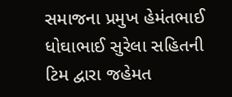સમાજના પ્રમુખ હેમંતભાઈ ધોઘાભાઈ સુરેલા સહિતની ટિમ દ્વારા જહેમત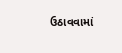ઉઠાવવામાં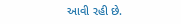આવી રહી છે.